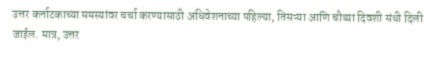उत्तर कर्नाटकाच्या समस्यांवर चर्चा करण्यासाठी अधिवेशनाच्या पहिल्या, तिसऱ्या आणि चौथ्या दिवशी संधी दिली जाईल. मात्र, उत्तर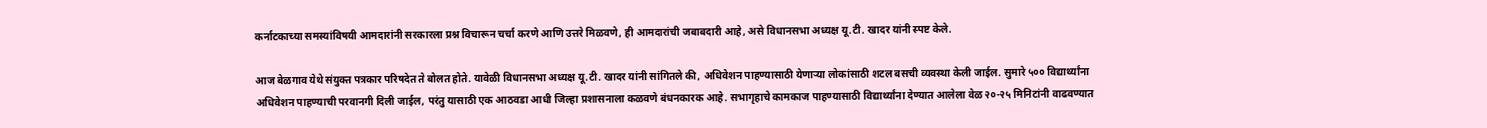कर्नाटकाच्या समस्यांविषयी आमदारांनी सरकारला प्रश्न विचारून चर्चा करणे आणि उत्तरे मिळवणे, ही आमदारांची जबाबदारी आहे, असे विधानसभा अध्यक्ष यू.टी. खादर यांनी स्पष्ट केले.

आज बेळगाव येथे संयुक्त पत्रकार परिषदेत ते बोलत होते. यावेळी विधानसभा अध्यक्ष यू.टी. खादर यांनी सांगितले की, अधिवेशन पाहण्यासाठी येणाऱ्या लोकांसाठी शटल बसची व्यवस्था केली जाईल. सुमारे ५०० विद्यार्थ्यांना अधिवेशन पाहण्याची परवानगी दिली जाईल, परंतु यासाठी एक आठवडा आधी जिल्हा प्रशासनाला कळवणे बंधनकारक आहे. सभागृहाचे कामकाज पाहण्यासाठी विद्यार्थ्यांना देण्यात आलेला वेळ २०-२५ मिनिटांनी वाढवण्यात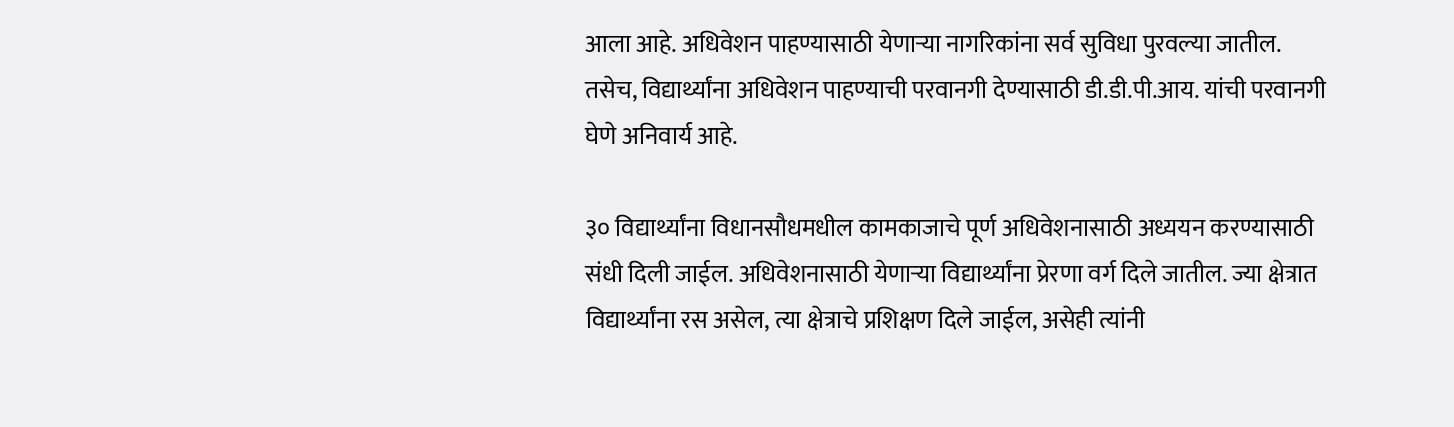आला आहे. अधिवेशन पाहण्यासाठी येणाऱ्या नागरिकांना सर्व सुविधा पुरवल्या जातील. तसेच, विद्यार्थ्यांना अधिवेशन पाहण्याची परवानगी देण्यासाठी डी.डी.पी.आय. यांची परवानगी घेणे अनिवार्य आहे.

३० विद्यार्थ्यांना विधानसौधमधील कामकाजाचे पूर्ण अधिवेशनासाठी अध्ययन करण्यासाठी संधी दिली जाईल. अधिवेशनासाठी येणाऱ्या विद्यार्थ्यांना प्रेरणा वर्ग दिले जातील. ज्या क्षेत्रात विद्यार्थ्यांना रस असेल, त्या क्षेत्राचे प्रशिक्षण दिले जाईल, असेही त्यांनी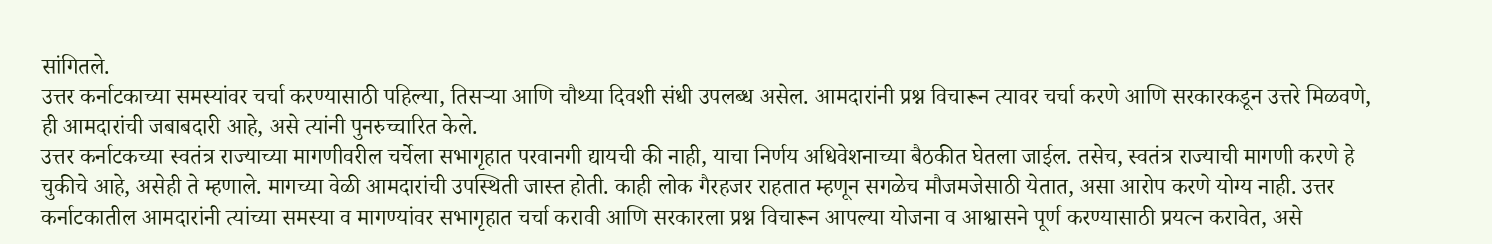सांगितले.
उत्तर कर्नाटकाच्या समस्यांवर चर्चा करण्यासाठी पहिल्या, तिसऱ्या आणि चौथ्या दिवशी संधी उपलब्ध असेल. आमदारांनी प्रश्न विचारून त्यावर चर्चा करणे आणि सरकारकडून उत्तरे मिळवणे, ही आमदारांची जबाबदारी आहे, असे त्यांनी पुनरुच्चारित केले.
उत्तर कर्नाटकच्या स्वतंत्र राज्याच्या मागणीवरील चर्चेला सभागृहात परवानगी द्यायची की नाही, याचा निर्णय अधिवेशनाच्या बैठकीत घेतला जाईल. तसेच, स्वतंत्र राज्याची मागणी करणे हे चुकीचे आहे, असेही ते म्हणाले. मागच्या वेळी आमदारांची उपस्थिती जास्त होती. काही लोक गैरहजर राहतात म्हणून सगळेच मौजमजेसाठी येतात, असा आरोप करणे योग्य नाही. उत्तर कर्नाटकातील आमदारांनी त्यांच्या समस्या व मागण्यांवर सभागृहात चर्चा करावी आणि सरकारला प्रश्न विचारून आपल्या योजना व आश्वासने पूर्ण करण्यासाठी प्रयत्न करावेत, असे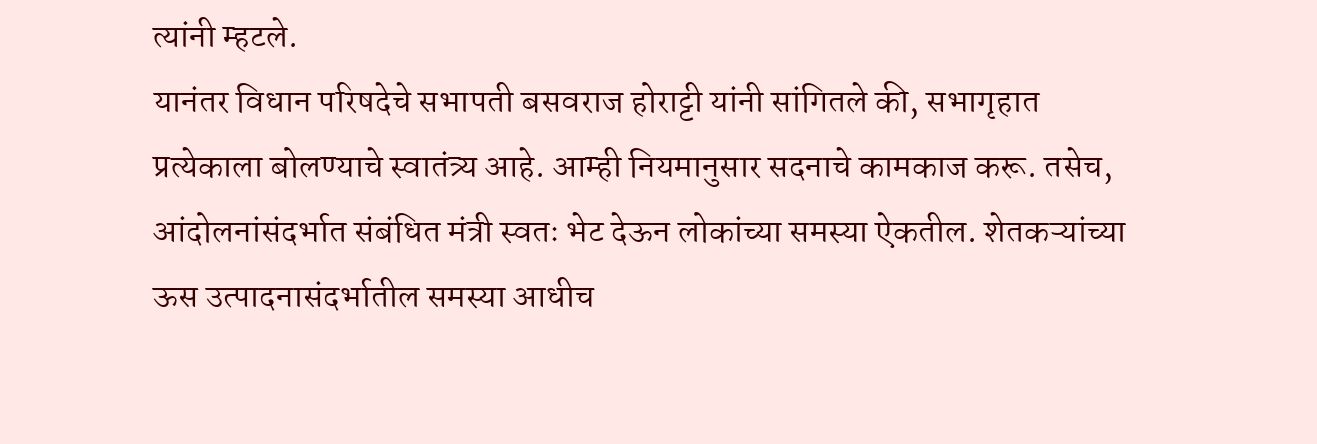त्यांनी म्हटले.
यानंतर विधान परिषदेचे सभापती बसवराज होराट्टी यांनी सांगितले की, सभागृहात प्रत्येकाला बोलण्याचे स्वातंत्र्य आहे. आम्ही नियमानुसार सदनाचे कामकाज करू. तसेच, आंदोलनांसंदर्भात संबंधित मंत्री स्वतः भेट देऊन लोकांच्या समस्या ऐकतील. शेतकऱ्यांच्या ऊस उत्पादनासंदर्भातील समस्या आधीच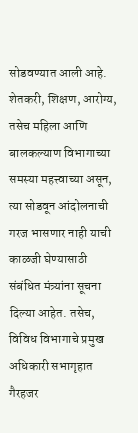सोडवण्यात आली आहे. शेतकरी, शिक्षण, आरोग्य, तसेच महिला आणि बालकल्याण विभागाच्या समस्या महत्त्वाच्या असून, त्या सोडवून आंदोलनाची गरज भासणार नाही याची काळजी घेण्यासाठी संबंधित मंत्र्यांना सूचना दिल्या आहेत. तसेच, विविध विभागाचे प्रमुख अधिकारी सभागृहात गैरहजर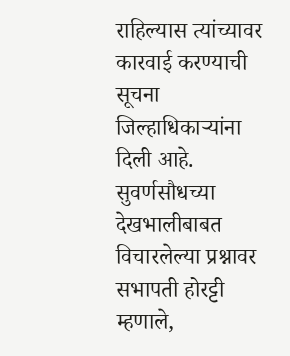राहिल्यास त्यांच्यावर कारवाई करण्याची सूचना जिल्हाधिकाऱ्यांना दिली आहे.
सुवर्णसौधच्या देखभालीबाबत विचारलेल्या प्रश्नावर सभापती होरट्टी म्हणाले,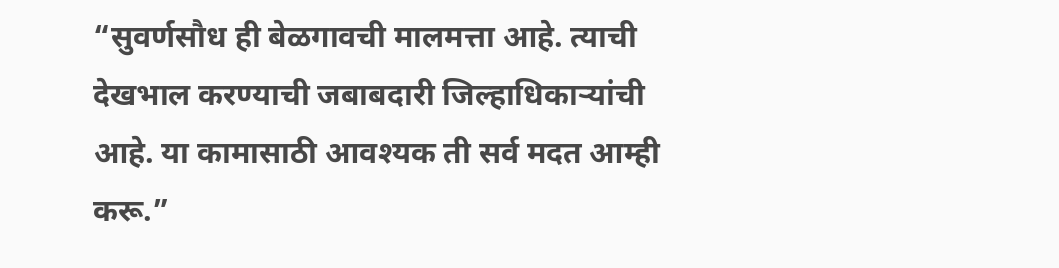“सुवर्णसौध ही बेळगावची मालमत्ता आहे. त्याची देखभाल करण्याची जबाबदारी जिल्हाधिकाऱ्यांची आहे. या कामासाठी आवश्यक ती सर्व मदत आम्ही करू.”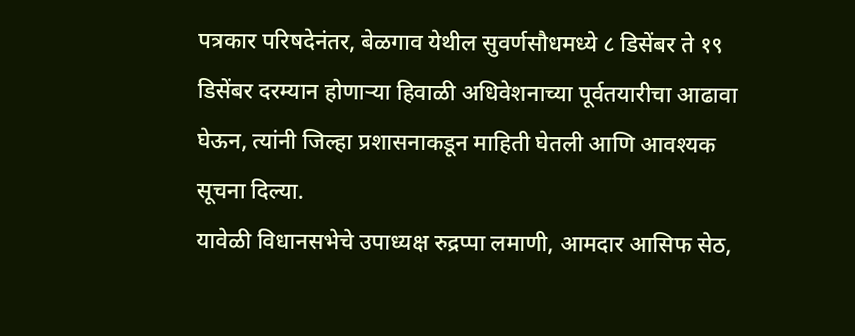पत्रकार परिषदेनंतर, बेळगाव येथील सुवर्णसौधमध्ये ८ डिसेंबर ते १९ डिसेंबर दरम्यान होणाऱ्या हिवाळी अधिवेशनाच्या पूर्वतयारीचा आढावा घेऊन, त्यांनी जिल्हा प्रशासनाकडून माहिती घेतली आणि आवश्यक सूचना दिल्या.
यावेळी विधानसभेचे उपाध्यक्ष रुद्रप्पा लमाणी, आमदार आसिफ सेठ,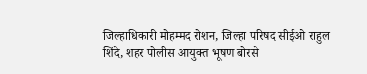जिल्हाधिकारी मोहम्मद रोशन, जिल्हा परिषद सीईओ राहुल शिंदे, शहर पोलीस आयुक्त भूषण बोरसे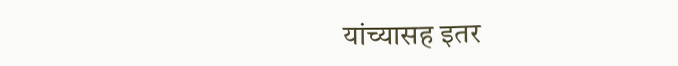यांच्यासह इतर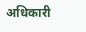अधिकारी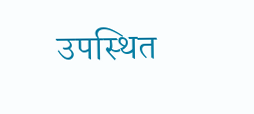उपस्थित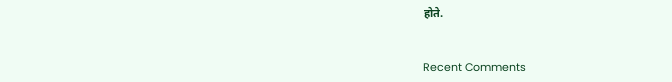होते.


Recent Comments